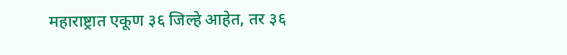महाराष्ट्रात एकूण ३६ जिल्हे आहेत, तर ३६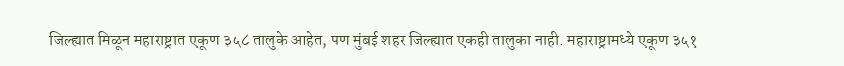जिल्ह्यात मिळून महाराष्ट्रात एकूण ३५८ तालुके आहेत, पण मुंबई शहर जिल्ह्यात एकही तालुका नाही. महाराष्ट्रामध्ये एकूण ३५१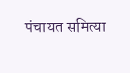पंचायत समित्या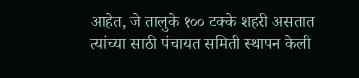आहेत, जे तालुके १०० टक्के शहरी असतात त्यांच्या साठी पंचायत समिती स्थापन केली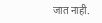जात नाही.